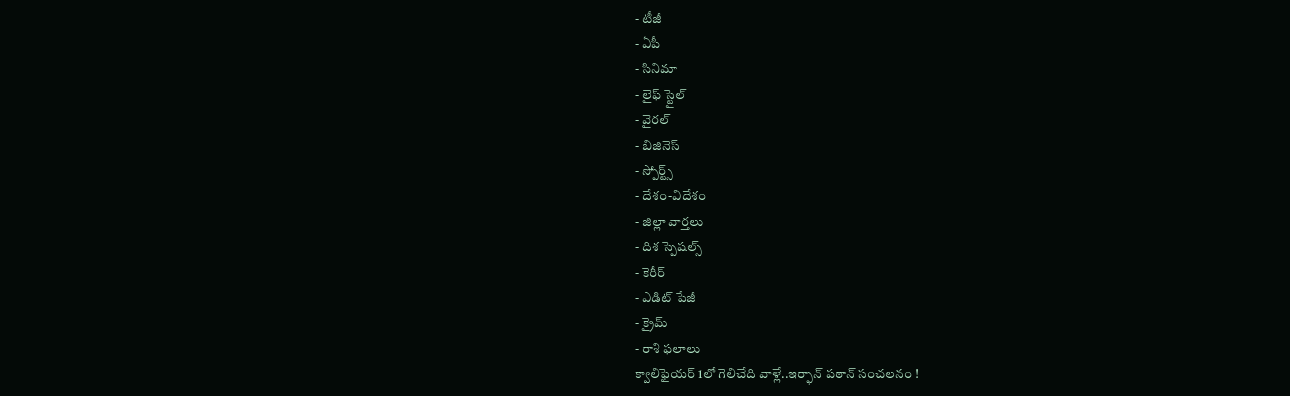- టీజీ
- ఏపీ
- సినిమా
- లైఫ్ స్టైల్
- వైరల్
- బిజినెస్
- స్పోర్ట్స్
- దేశం-విదేశం
- జిల్లా వార్తలు
- దిశ స్పెషల్స్
- కెరీర్
- ఎడిట్ పేజీ
- క్రైమ్
- రాశి ఫలాలు
క్వాలిఫైయర్ 1లో గెలిచేది వాళ్లే..ఇర్ఫాన్ పఠాన్ సంచలనం !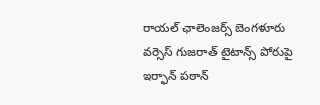రాయల్ ఛాలెంజర్స్ బెంగళూరు వర్సెస్ గుజరాత్ టైటాన్స్ పోరుపై ఇర్ఫాన్ పఠాన్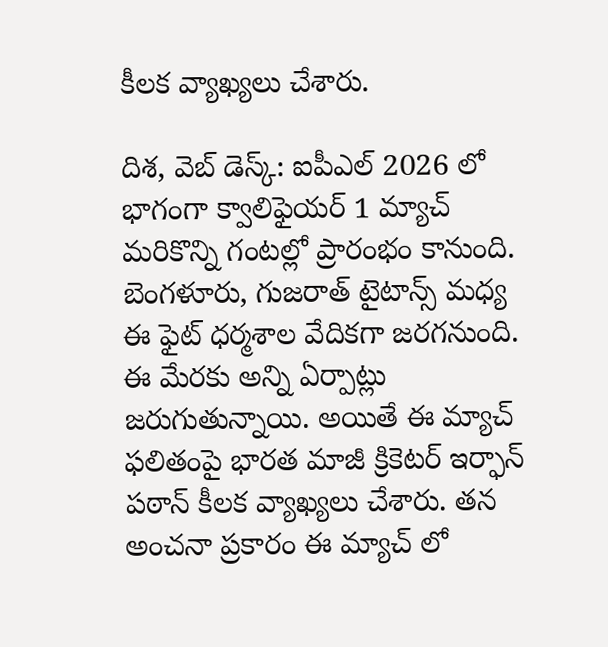కీలక వ్యాఖ్యలు చేశారు.

దిశ, వెబ్ డెస్క్: ఐపీఎల్ 2026 లో భాగంగా క్వాలిఫైయర్ 1 మ్యాచ్ మరికొన్ని గంటల్లో ప్రారంభం కానుంది. బెంగళూరు, గుజరాత్ టైటాన్స్ మధ్య ఈ ఫైట్ ధర్మశాల వేదికగా జరగనుంది. ఈ మేరకు అన్ని ఏర్పాట్లు జరుగుతున్నాయి. అయితే ఈ మ్యాచ్ ఫలితంపై భారత మాజీ క్రికెటర్ ఇర్ఫాన్ పఠాన్ కీలక వ్యాఖ్యలు చేశారు. తన అంచనా ప్రకారం ఈ మ్యాచ్ లో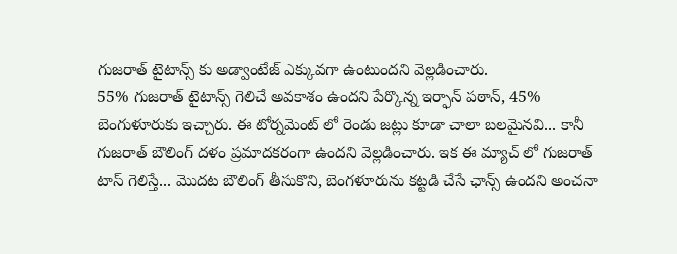గుజరాత్ టైటాన్స్ కు అడ్వాంటేజ్ ఎక్కువగా ఉంటుందని వెల్లడించారు.
55% గుజరాత్ టైటాన్స్ గెలిచే అవకాశం ఉందని పేర్కొన్న ఇర్ఫాన్ పఠాన్, 45% బెంగుళూరుకు ఇచ్చారు. ఈ టోర్నమెంట్ లో రెండు జట్లు కూడా చాలా బలమైనవి... కానీ గుజరాత్ బౌలింగ్ దళం ప్రమాదకరంగా ఉందని వెల్లడించారు. ఇక ఈ మ్యాచ్ లో గుజరాత్ టాస్ గెలిస్తే... మొదట బౌలింగ్ తీసుకొని, బెంగళూరును కట్టడి చేసే ఛాన్స్ ఉందని అంచనా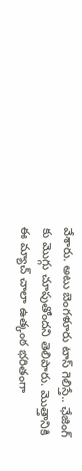వేశారు. అటు బెంగళూరు టాస్ గెలిస్తే.. ఛేజింగ్ కు మొగ్గు చూపుతోందని తెలిపారు. మొత్తానికి ఈ మ్యాచ్ చాలా ఉత్కంఠ భరితంగా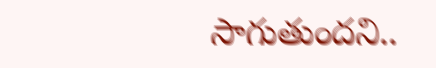సాగుతుందని..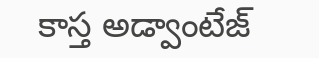కాస్త అడ్వాంటేజ్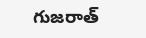గుజరాత్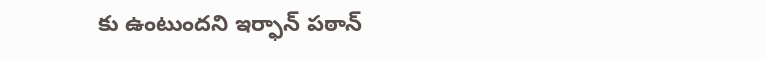కు ఉంటుందని ఇర్ఫాన్ పఠాన్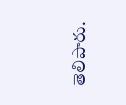తెలిపారు.